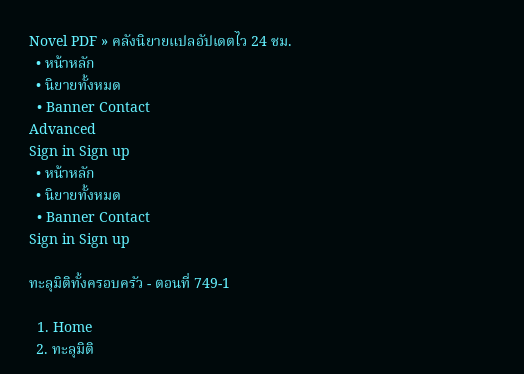Novel PDF » คลังนิยายแปลอัปเดตไว 24 ชม.
  • หน้าหลัก
  • นิยายทั้งหมด
  • Banner Contact
Advanced
Sign in Sign up
  • หน้าหลัก
  • นิยายทั้งหมด
  • Banner Contact
Sign in Sign up

ทะลุมิติทั้งครอบครัว - ตอนที่ 749-1

  1. Home
  2. ทะลุมิติ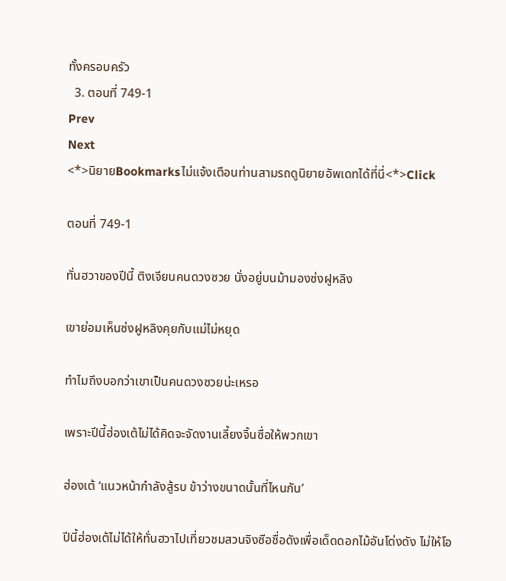ทั้งครอบครัว
  3. ตอนที่ 749-1
Prev
Next
<*>นิยายBookmarksไม่แจ้งเตือนท่านสามรถดูนิยายอัพเดทได้ที่นี่<*>Click

ตอนที่ 749-1

ทั่นฮวาของปีนี้ ติงเจียนคนดวงซวย นั่งอยู่บนม้ามองซ่งฝูหลิง

เขาย่อมเห็นซ่งฝูหลิงคุยกับแม่ไม่หยุด

ทำไมถึงบอกว่าเขาเป็นคนดวงซวยน่ะเหรอ

เพราะปีนี้ฮ่องเต้ไม่ได้คิดจะจัดงานเลี้ยงจิ้นซื่อให้พวกเขา

ฮ่องเต้ ‘แนวหน้ากำลังสู้รบ ข้าว่างขนาดนั้นที่ไหนกัน’

ปีนี้ฮ่องเต้ไม่ได้ให้ทั่นฮวาไปเที่ยวชมสวนจิงซือชื่อดังเพื่อเด็ดดอกไม้อันโด่งดัง ไม่ให้โอ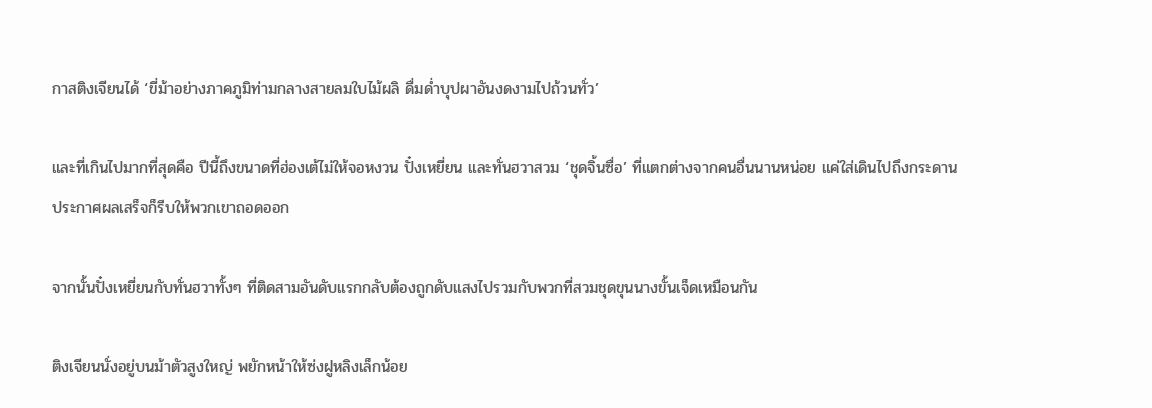กาสติงเจียนได้ ‘ขี่ม้าอย่างภาคภูมิท่ามกลางสายลมใบไม้ผลิ ดื่มด่ำบุปผาอันงดงามไปถ้วนทั่ว’

และที่เกินไปมากที่สุดคือ ปีนี้ถึงขนาดที่ฮ่องเต้ไม่ให้จอหงวน ปั๋งเหยี่ยน และทั่นฮวาสวม ‘ชุดจิ้นซื่อ’ ที่แตกต่างจากคนอื่นนานหน่อย แค่ใส่เดินไปถึงกระดานประกาศผลเสร็จก็รีบให้พวกเขาถอดออก

จากนั้นปั๋งเหยี่ยนกับทั่นฮวาทั้งๆ ที่ติดสามอันดับแรกกลับต้องถูกดับแสงไปรวมกับพวกที่สวมชุดขุนนางขั้นเจ็ดเหมือนกัน

ติงเจียนนั่งอยู่บนม้าตัวสูงใหญ่ พยักหน้าให้ซ่งฝูหลิงเล็กน้อย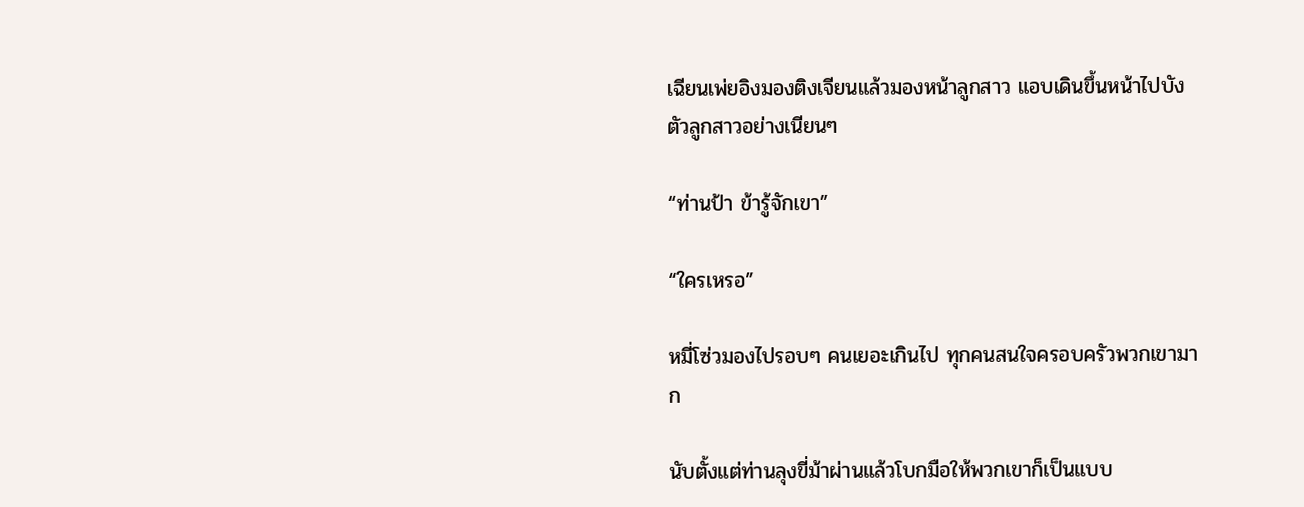เฉียนเพ่ยอิงมองติงเจียนแล้วมองหน้าลูกสาว แอบเดินขึ้นหน้าไปบังตัวลูกสาวอย่างเนียนๆ

“ท่านป้า ข้ารู้จักเขา”

“ใครเหรอ”

หมี่โซ่วมองไปรอบๆ คนเยอะเกินไป ทุกคนสนใจครอบครัวพวกเขามาก

นับตั้งแต่ท่านลุงขี่ม้าผ่านแล้วโบกมือให้พวกเขาก็เป็นแบบ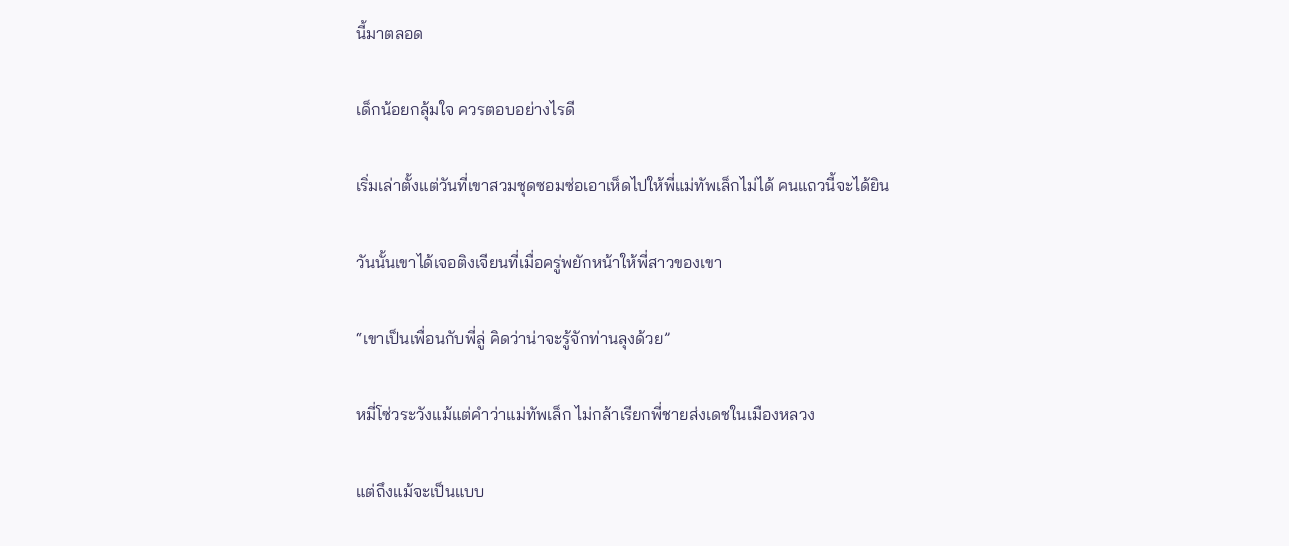นี้มาตลอด

เด็กน้อยกลุ้มใจ ควรตอบอย่างไรดี

เริ่มเล่าตั้งแต่วันที่เขาสวมชุดซอมซ่อเอาเห็ดไปให้พี่แม่ทัพเล็กไม่ได้ คนแถวนี้จะได้ยิน

วันนั้นเขาได้เจอติงเจียนที่เมื่อครู่พยักหน้าให้พี่สาวของเขา

“เขาเป็นเพื่อนกับพี่ลู่ คิดว่าน่าจะรู้จักท่านลุงด้วย”

หมี่โซ่วระวังแม้แต่คำว่าแม่ทัพเล็ก ไม่กล้าเรียกพี่ชายส่งเดชในเมืองหลวง

แต่ถึงแม้จะเป็นแบบ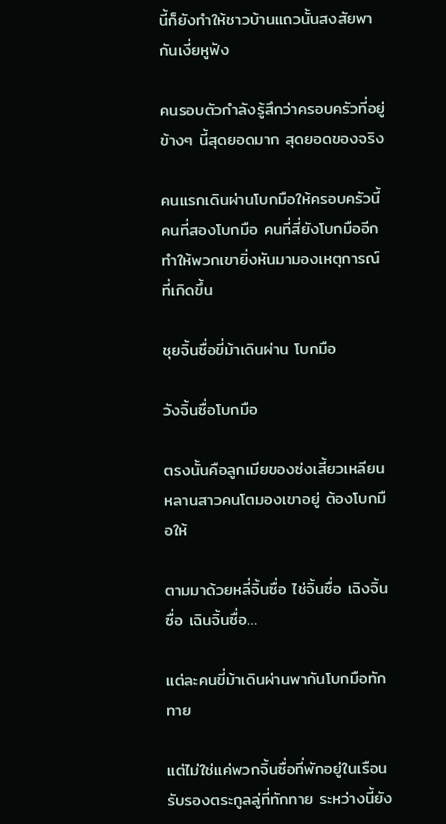นี้ก็ยังทำให้ชาวบ้านแถวนั้นสงสัยพากันเงี่ยหูฟัง

คนรอบตัวกำลังรู้สึกว่าครอบครัวที่อยู่ข้างๆ นี้สุดยอดมาก สุดยอดของจริง

คนแรกเดินผ่านโบกมือให้ครอบครัวนี้ คนที่สองโบกมือ คนที่สี่ยังโบกมืออีก ทำให้พวกเขายิ่งหันมามองเหตุการณ์ที่เกิดขึ้น

ชุยจิ้นซื่อขี่ม้าเดินผ่าน โบกมือ

วังจิ้นซื่อโบกมือ

ตรงนั้นคือลูกเมียของซ่งเสี้ยวเหลียน หลานสาวคนโตมองเขาอยู่ ต้องโบกมือให้

ตามมาด้วยหลี่จิ้นซื่อ ไช่จิ้นซื่อ เฉิงจิ้นซื่อ เฉินจิ้นซื่อ…

แต่ละคนขี่ม้าเดินผ่านพากันโบกมือทักทาย

แต่ไม่ใช่แค่พวกจิ้นซื่อที่พักอยู่ในเรือนรับรองตระกูลลู่ที่ทักทาย ระหว่างนี้ยัง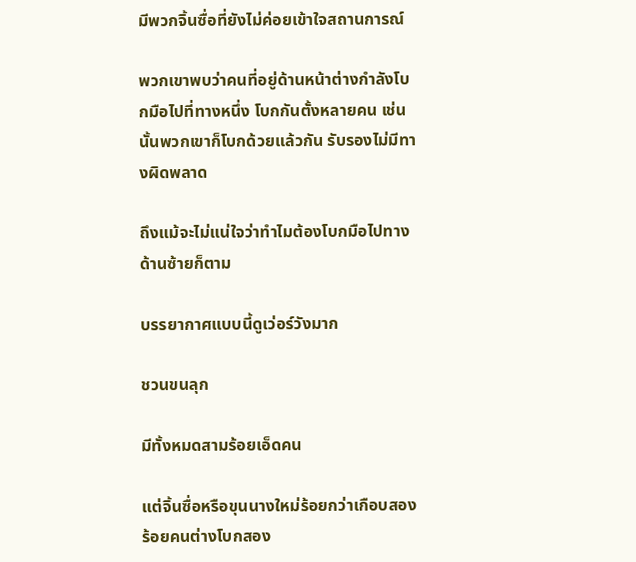มีพวกจิ้นซื่อที่ยังไม่ค่อยเข้าใจสถานการณ์

พวกเขาพบว่าคนที่อยู่ด้านหน้าต่างกำลังโบกมือไปที่ทางหนึ่ง โบกกันตั้งหลายคน เช่นนั้นพวกเขาก็โบกด้วยแล้วกัน รับรองไม่มีทางผิดพลาด

ถึงแม้จะไม่แน่ใจว่าทำไมต้องโบกมือไปทางด้านซ้ายก็ตาม

บรรยากาศแบบนี้ดูเว่อร์วังมาก

ชวนขนลุก

มีทั้งหมดสามร้อยเอ็ดคน

แต่จิ้นซื่อหรือขุนนางใหม่ร้อยกว่าเกือบสองร้อยคนต่างโบกสอง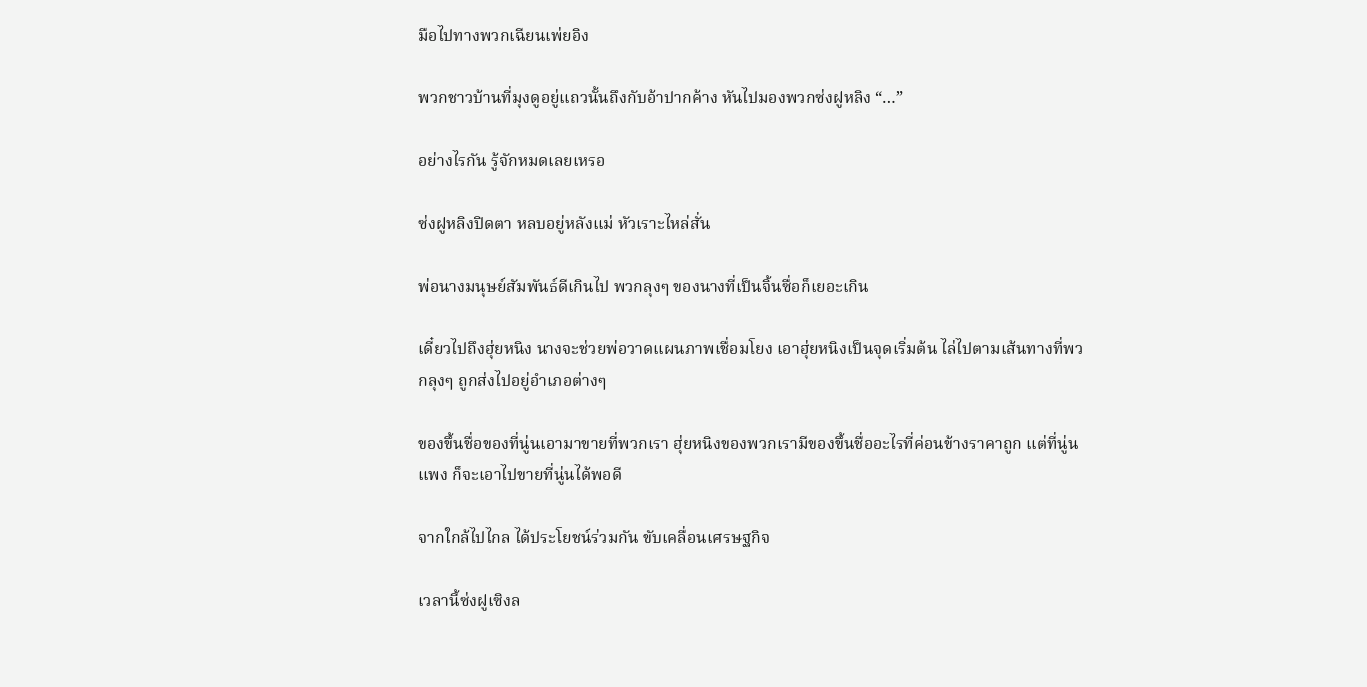มือไปทางพวกเฉียนเพ่ยอิง

พวกชาวบ้านที่มุงดูอยู่แถวนั้นถึงกับอ้าปากค้าง หันไปมองพวกซ่งฝูหลิง “…”

อย่างไรกัน รู้จักหมดเลยเหรอ

ซ่งฝูหลิงปิดตา หลบอยู่หลังแม่ หัวเราะไหล่สั่น

พ่อนางมนุษย์สัมพันธ์ดีเกินไป พวกลุงๆ ของนางที่เป็นจิ้นซื่อก็เยอะเกิน

เดี๋ยวไปถึงฮุ่ยหนิง นางจะช่วยพ่อวาดแผนภาพเชื่อมโยง เอาฮุ่ยหนิงเป็นจุดเริ่มต้น ไล่ไปตามเส้นทางที่พวกลุงๆ ถูกส่งไปอยู่อำเภอต่างๆ

ของขึ้นชื่อของที่นู่นเอามาขายที่พวกเรา ฮุ่ยหนิงของพวกเรามีของขึ้นชื่ออะไรที่ค่อนข้างราคาถูก แต่ที่นู่นแพง ก็จะเอาไปขายที่นู่นได้พอดี

จากใกล้ไปไกล ได้ประโยชน์ร่วมกัน ขับเคลื่อนเศรษฐกิจ

เวลานี้ซ่งฝูเซิงล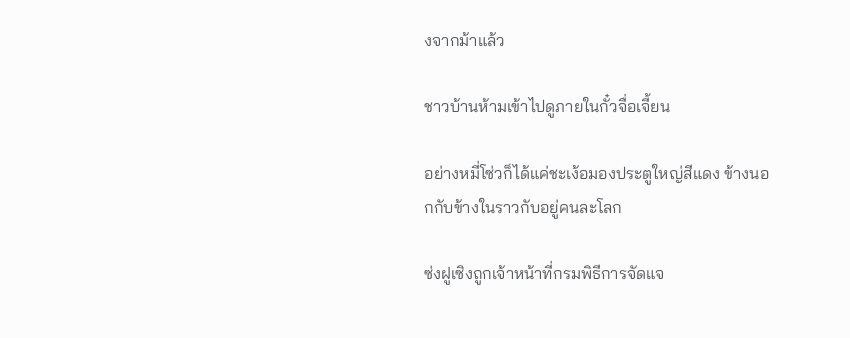งจากม้าแล้ว

ชาวบ้านห้ามเข้าไปดูภายในกั๋วจื่อเจี้ยน

อย่างหมี่โซ่วก็ได้แค่ชะเง้อมองประตูใหญ่สีแดง ข้างนอกกับข้างในราวกับอยู่คนละโลก

ซ่งฝูเซิงถูกเจ้าหน้าที่กรมพิธีการจัดแจ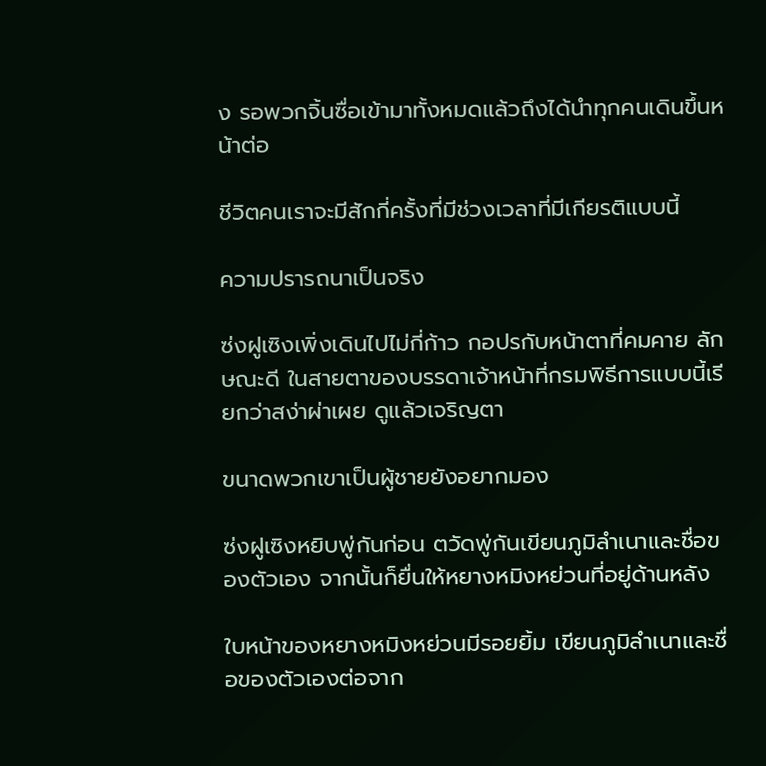ง รอพวกจิ้นซื่อเข้ามาทั้งหมดแล้วถึงได้นำทุกคนเดินขึ้นหน้าต่อ

ชีวิตคนเราจะมีสักกี่ครั้งที่มีช่วงเวลาที่มีเกียรติแบบนี้

ความปรารถนาเป็นจริง

ซ่งฝูเซิงเพิ่งเดินไปไม่กี่ก้าว กอปรกับหน้าตาที่คมคาย ลักษณะดี ในสายตาของบรรดาเจ้าหน้าที่กรมพิธีการแบบนี้เรียกว่าสง่าผ่าเผย ดูแล้วเจริญตา

ขนาดพวกเขาเป็นผู้ชายยังอยากมอง

ซ่งฝูเซิงหยิบพู่กันก่อน ตวัดพู่กันเขียนภูมิลำเนาและชื่อของตัวเอง จากนั้นก็ยื่นให้หยางหมิงหย่วนที่อยู่ด้านหลัง

ใบหน้าของหยางหมิงหย่วนมีรอยยิ้ม เขียนภูมิลำเนาและชื่อของตัวเองต่อจาก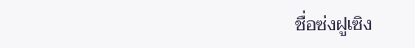ชื่อซ่งฝูเซิง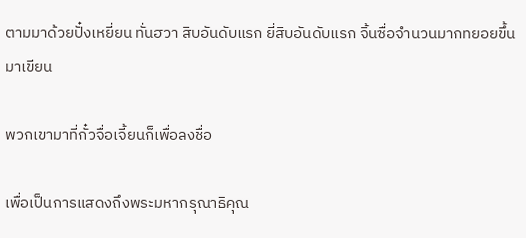ตามมาด้วยปั๋งเหยี่ยน ทั่นฮวา สิบอันดับแรก ยี่สิบอันดับแรก จิ้นซื่อจำนวนมากทยอยขึ้นมาเขียน

พวกเขามาที่กั๋วจื่อเจี้ยนก็เพื่อลงชื่อ

เพื่อเป็นการแสดงถึงพระมหากรุณาธิคุณ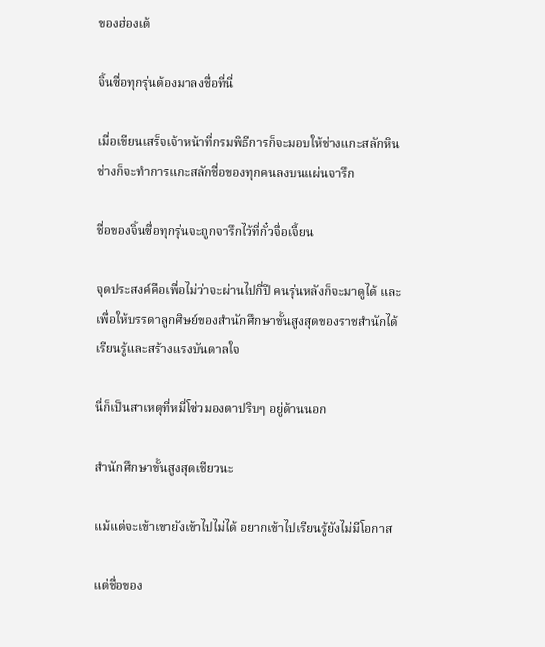ของฮ่องเต้

จิ้นซื่อทุกรุ่นต้องมาลงชื่อที่นี่

เมื่อเขียนเสร็จเจ้าหน้าที่กรมพิธีการก็จะมอบให้ช่างแกะสลักหิน ช่างก็จะทำการแกะสลักชื่อของทุกคนลงบนแผ่นจารึก

ชื่อของจิ้นซื่อทุกรุ่นจะถูกจารึกไว้ที่กั๋วจื่อเจี้ยน

จุดประสงค์คือเพื่อไม่ว่าจะผ่านไปกี่ปี คนรุ่นหลังก็จะมาดูได้ และเพื่อให้บรรดาลูกศิษย์ของสำนักศึกษาขั้นสูงสุดของราชสำนักได้เรียนรู้และสร้างแรงบันดาลใจ

นี่ก็เป็นสาเหตุที่หมี่โซ่วมองตาปริบๆ อยู่ด้านนอก

สำนักศึกษาขั้นสูงสุดเชียวนะ

แม้แต่จะเข้าเขายังเข้าไปไม่ได้ อยากเข้าไปเรียนรู้ยังไม่มีโอกาส

แต่ชื่อของ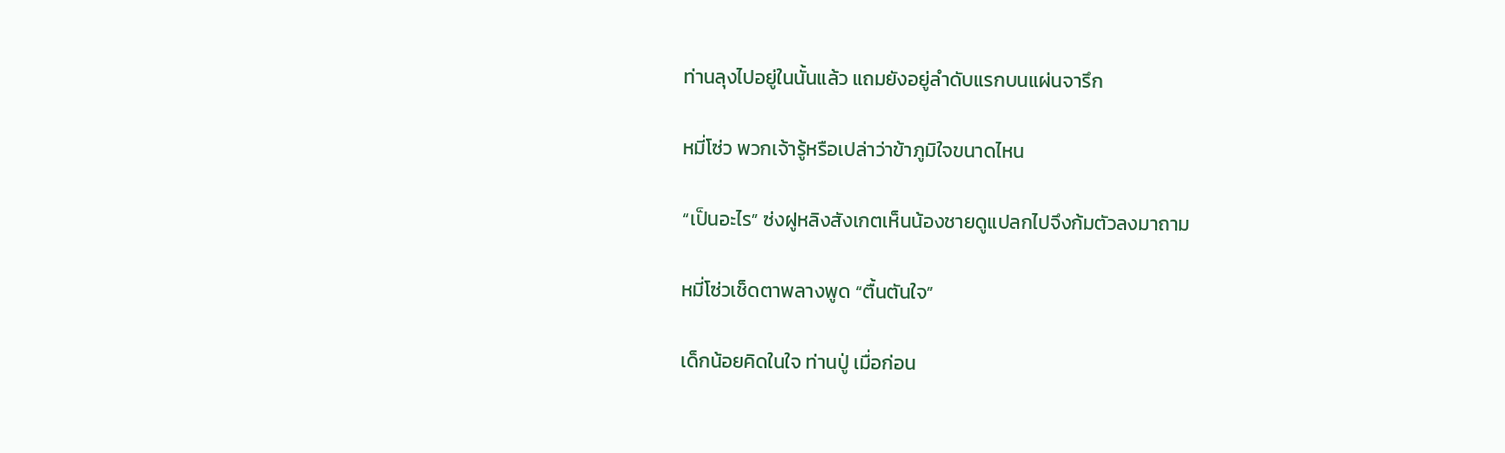ท่านลุงไปอยู่ในนั้นแล้ว แถมยังอยู่ลำดับแรกบนแผ่นจารึก

หมี่โซ่ว พวกเจ้ารู้หรือเปล่าว่าข้าภูมิใจขนาดไหน

“เป็นอะไร” ซ่งฝูหลิงสังเกตเห็นน้องชายดูแปลกไปจึงก้มตัวลงมาถาม

หมี่โซ่วเช็ดตาพลางพูด “ตื้นตันใจ”

เด็กน้อยคิดในใจ ท่านปู่ เมื่อก่อน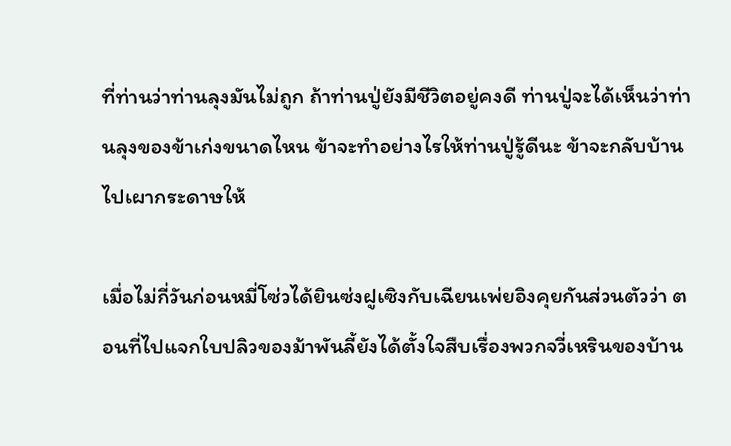ที่ท่านว่าท่านลุงมันไม่ถูก ถ้าท่านปู่ยังมีชีวิตอยู่คงดี ท่านปู่จะได้เห็นว่าท่านลุงของข้าเก่งขนาดไหน ข้าจะทำอย่างไรให้ท่านปู่รู้ดีนะ ข้าจะกลับบ้านไปเผากระดาษให้

เมื่อไม่กี่วันก่อนหมี่โซ่วได้ยินซ่งฝูเซิงกับเฉียนเพ่ยอิงคุยกันส่วนตัวว่า ตอนที่ไปแจกใบปลิวของม้าพันลี้ยังได้ตั้งใจสืบเรื่องพวกจวี่เหรินของบ้าน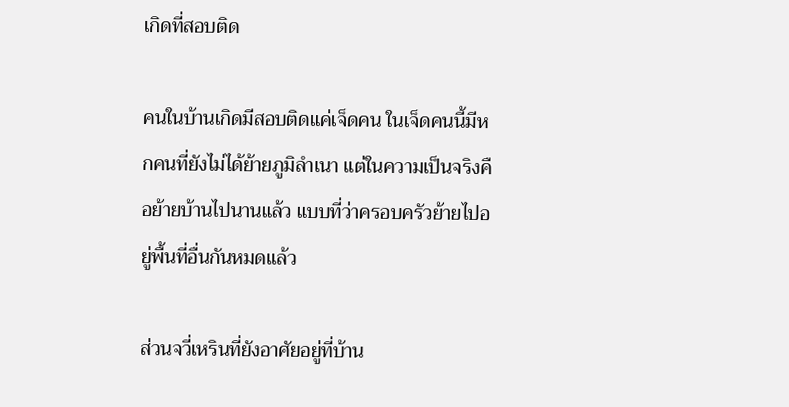เกิดที่สอบติด

คนในบ้านเกิดมีสอบติดแค่เจ็ดคน ในเจ็ดคนนี้มีหกคนที่ยังไม่ได้ย้ายภูมิลำเนา แต่ในความเป็นจริงคือย้ายบ้านไปนานแล้ว แบบที่ว่าครอบครัวย้ายไปอยู่พื้นที่อื่นกันหมดแล้ว

ส่วนจวี่เหรินที่ยังอาศัยอยู่ที่บ้าน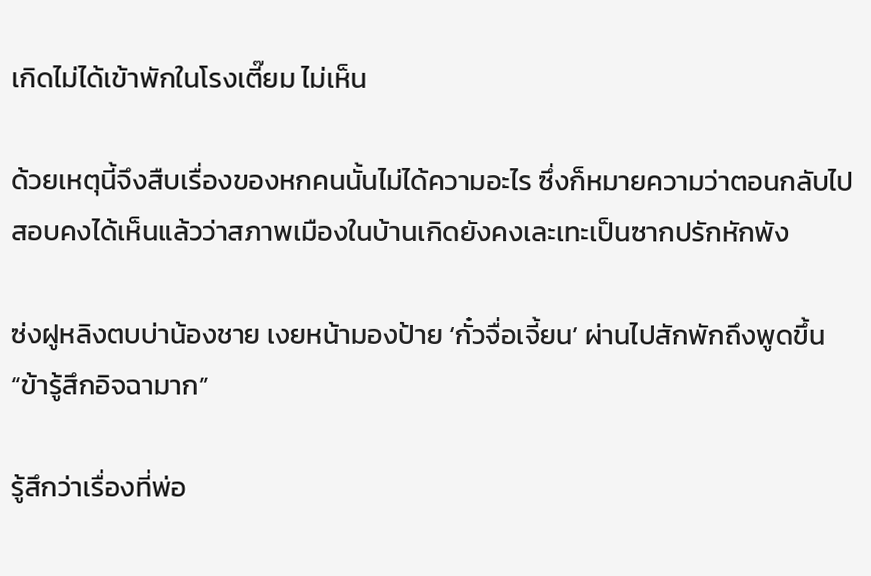เกิดไม่ได้เข้าพักในโรงเตี๊ยม ไม่เห็น

ด้วยเหตุนี้จึงสืบเรื่องของหกคนนั้นไม่ได้ความอะไร ซึ่งก็หมายความว่าตอนกลับไปสอบคงได้เห็นแล้วว่าสภาพเมืองในบ้านเกิดยังคงเละเทะเป็นซากปรักหักพัง

ซ่งฝูหลิงตบบ่าน้องชาย เงยหน้ามองป้าย ‘กั๋วจื่อเจี้ยน’ ผ่านไปสักพักถึงพูดขึ้น “ข้ารู้สึกอิจฉามาก”

รู้สึกว่าเรื่องที่พ่อ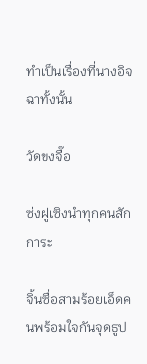ทำเป็นเรื่องที่นางอิจฉาทั้งนั้น

วัดขงจื๊อ

ซ่งฝูเซิงนำทุกคนสักการะ

จิ้นซื่อสามร้อยเอ็ดคนพร้อมใจกันจุดธูป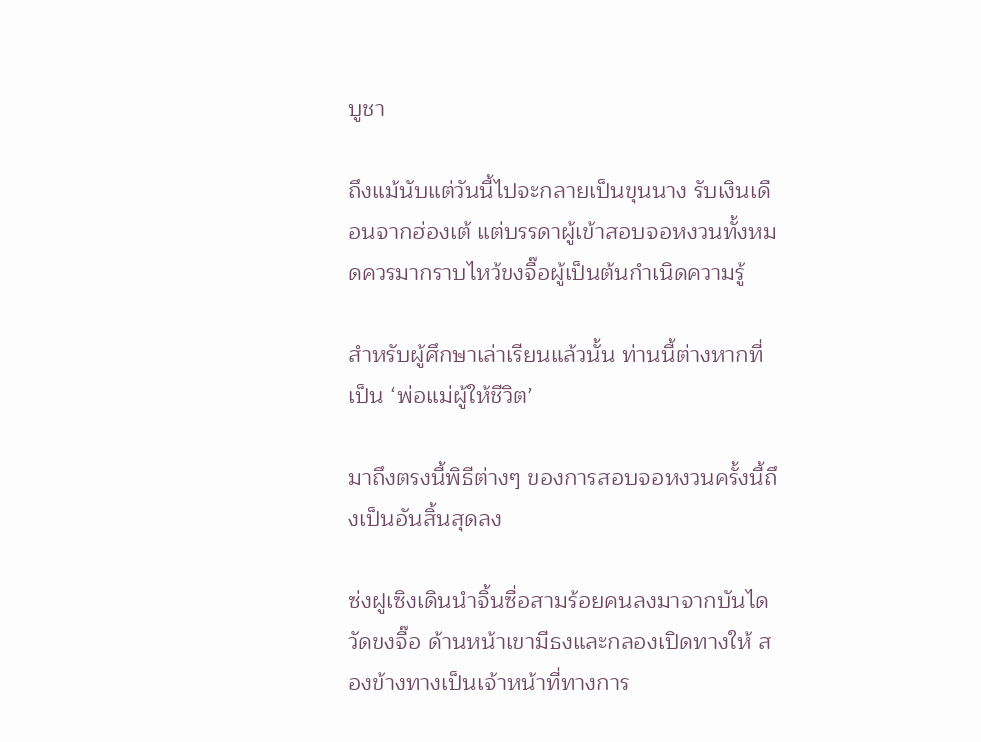บูชา

ถึงแม้นับแต่วันนี้ไปจะกลายเป็นขุนนาง รับเงินเดือนจากฮ่องเต้ แต่บรรดาผู้เข้าสอบจอหงวนทั้งหมดควรมากราบไหว้ขงจื๊อผู้เป็นต้นกำเนิดความรู้

สำหรับผู้ศึกษาเล่าเรียนแล้วนั้น ท่านนี้ต่างหากที่เป็น ‘พ่อแม่ผู้ให้ชีวิต’

มาถึงตรงนี้พิธีต่างๆ ของการสอบจอหงวนครั้งนี้ถึงเป็นอันสิ้นสุดลง

ซ่งฝูเซิงเดินนำจิ้นซื่อสามร้อยคนลงมาจากบันไดวัดขงจื๊อ ด้านหน้าเขามีธงและกลองเปิดทางให้ สองข้างทางเป็นเจ้าหน้าที่ทางการ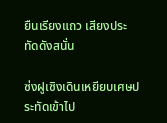ยืนเรียงแถว เสียงประทัดดังสนั่น

ซ่งฝูเซิงเดินเหยียบเศษประทัดเข้าไป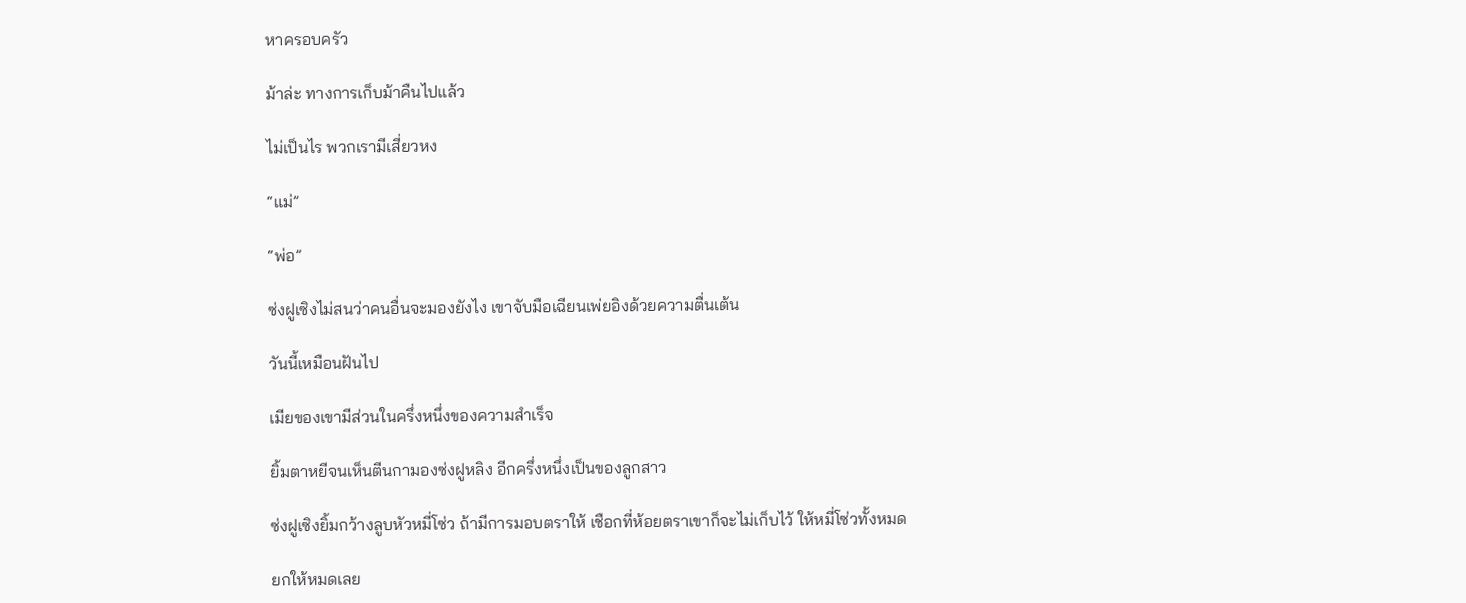หาครอบครัว

ม้าล่ะ ทางการเก็บม้าคืนไปแล้ว

ไม่เป็นไร พวกเรามีเสี่ยวหง

“แม่”

“พ่อ”

ซ่งฝูเซิงไม่สนว่าคนอื่นจะมองยังไง เขาจับมือเฉียนเพ่ยอิงด้วยความตื่นเต้น

วันนี้เหมือนฝันไป

เมียของเขามีส่วนในครึ่งหนึ่งของความสำเร็จ

ยิ้มตาหยีจนเห็นตีนกามองซ่งฝูหลิง อีกครึ่งหนึ่งเป็นของลูกสาว

ซ่งฝูเซิงยิ้มกว้างลูบหัวหมี่โซ่ว ถ้ามีการมอบตราให้ เชือกที่ห้อยตราเขาก็จะไม่เก็บไว้ ให้หมี่โซ่วทั้งหมด

ยกให้หมดเลย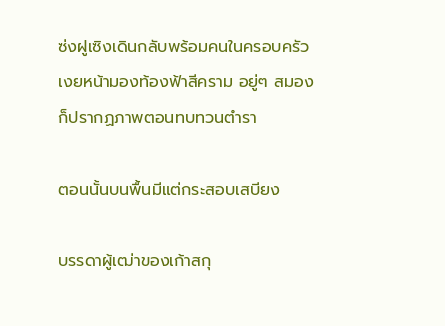ซ่งฝูเซิงเดินกลับพร้อมคนในครอบครัว เงยหน้ามองท้องฟ้าสีคราม อยู่ๆ สมองก็ปรากฏภาพตอนทบทวนตำรา

ตอนนั้นบนพื้นมีแต่กระสอบเสบียง

บรรดาผู้เฒ่าของเก้าสกุ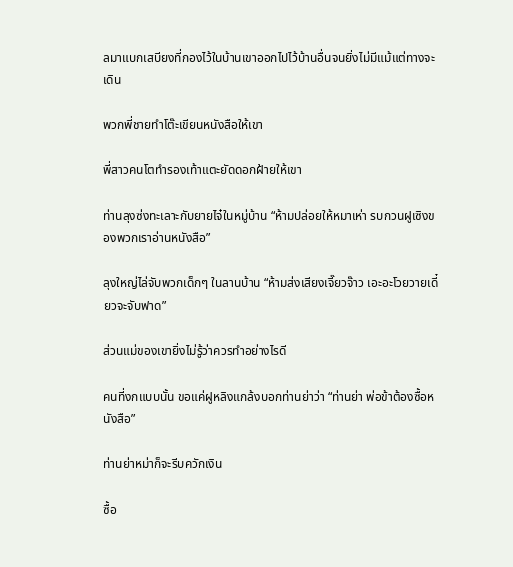ลมาแบกเสบียงที่กองไว้ในบ้านเขาออกไปไว้บ้านอื่นจนยิ่งไม่มีแม้แต่ทางจะเดิน

พวกพี่ชายทำโต๊ะเขียนหนังสือให้เขา

พี่สาวคนโตทำรองเท้าแตะยัดดอกฝ้ายให้เขา

ท่านลุงซ่งทะเลาะกับยายไจ๋ในหมู่บ้าน “ห้ามปล่อยให้หมาเห่า รบกวนฝูเซิงของพวกเราอ่านหนังสือ”

ลุงใหญ่ไล่จับพวกเด็กๆ ในลานบ้าน “ห้ามส่งเสียงเจี๊ยวจ๊าว เอะอะโวยวายเดี๋ยวจะจับฟาด”

ส่วนแม่ของเขายิ่งไม่รู้ว่าควรทำอย่างไรดี

คนที่งกแบบนั้น ขอแค่ฝูหลิงแกล้งบอกท่านย่าว่า “ท่านย่า พ่อข้าต้องซื้อหนังสือ”

ท่านย่าหม่าก็จะรีบควักเงิน

ซื้อ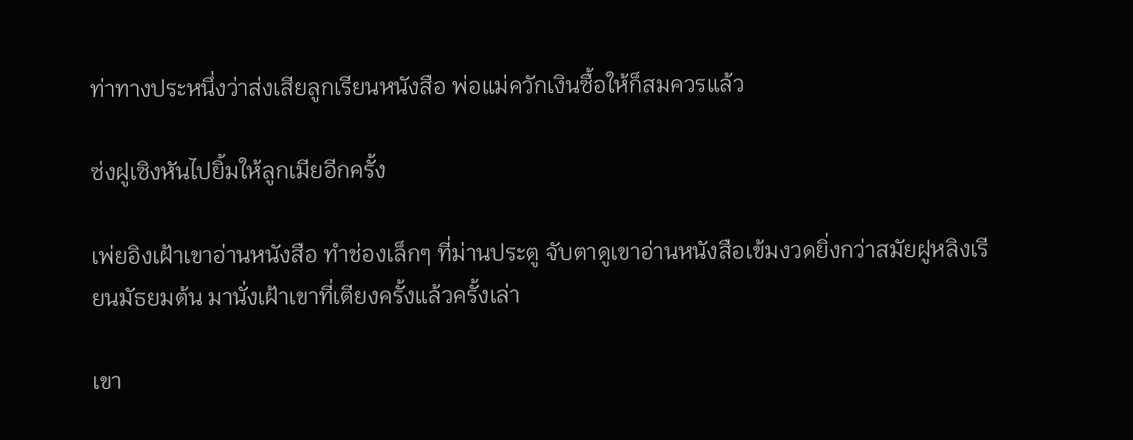ท่าทางประหนึ่งว่าส่งเสียลูกเรียนหนังสือ พ่อแม่ควักเงินซื้อให้ก็สมควรแล้ว

ซ่งฝูเซิงหันไปยิ้มให้ลูกเมียอีกครั้ง

เพ่ยอิงเฝ้าเขาอ่านหนังสือ ทำช่องเล็กๆ ที่ม่านประตู จับตาดูเขาอ่านหนังสือเข้มงวดยิ่งกว่าสมัยฝูหลิงเรียนมัธยมต้น มานั่งเฝ้าเขาที่เตียงครั้งแล้วครั้งเล่า

เขา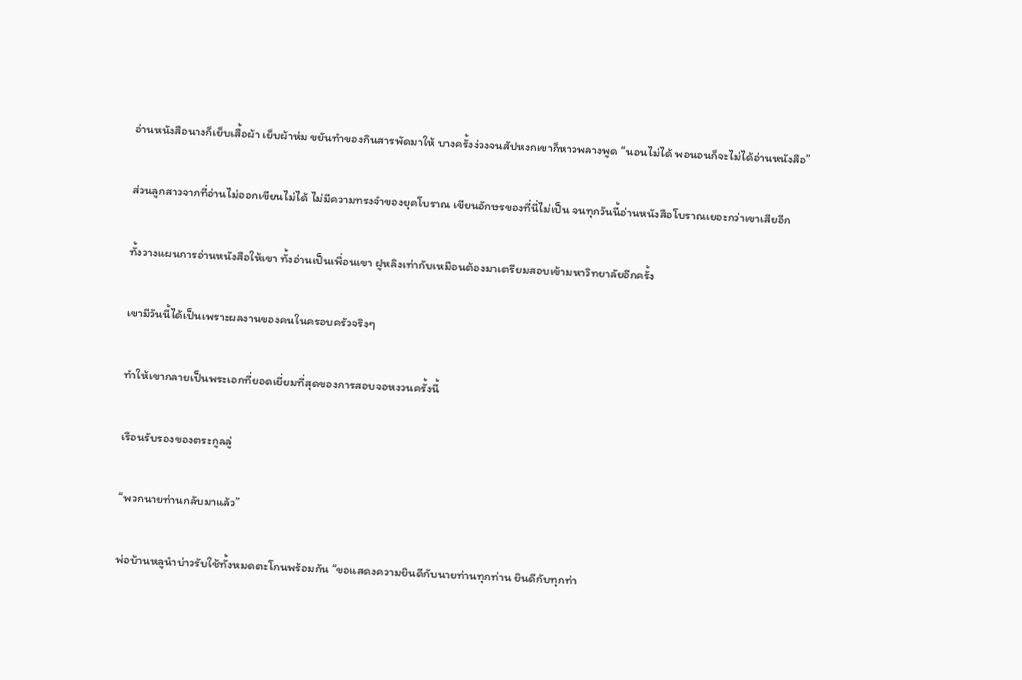อ่านหนังสือนางก็เย็บเสื้อผ้า เย็บผ้าห่ม ขยันทำของกินสารพัดมาให้ บางครั้งง่วงจนสัปหงกเขาก็หาวพลางพูด “นอนไม่ได้ พอนอนก็จะไม่ได้อ่านหนังสือ”

ส่วนลูกสาวจากที่อ่านไม่ออกเขียนไม่ได้ ไม่มีความทรงจำของยุคโบราณ เขียนอักษรของที่นี่ไม่เป็น จนทุกวันนี้อ่านหนังสือโบราณเยอะกว่าเขาเสียอีก

ทั้งวางแผนการอ่านหนังสือให้เขา ทั้งอ่านเป็นเพื่อนเขา ฝูหลิงเท่ากับเหมือนต้องมาเตรียมสอบเข้ามหาวิทยาลัยอีกครั้ง

เขามีวันนี้ได้เป็นเพราะผลงานของคนในครอบครัวจริงๆ

ทำให้เขากลายเป็นพระเอกที่ยอดเยี่ยมที่สุดของการสอบจอหงวนครั้งนี้

เรือนรับรองของตระกูลลู่

“พวกนายท่านกลับมาแล้ว”

พ่อบ้านหลูนำบ่าวรับใช้ทั้งหมดตะโกนพร้อมกัน “ขอแสดงความยินดีกับนายท่านทุกท่าน ยินดีกับทุกท่า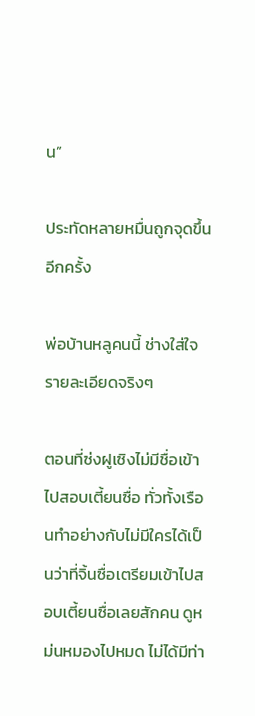น”

ประทัดหลายหมื่นถูกจุดขึ้นอีกครั้ง

พ่อบ้านหลูคนนี้ ช่างใส่ใจรายละเอียดจริงๆ

ตอนที่ซ่งฝูเซิงไม่มีชื่อเข้าไปสอบเตี้ยนซื่อ ทั่วทั้งเรือนทำอย่างกับไม่มีใครได้เป็นว่าที่จิ้นซื่อเตรียมเข้าไปสอบเตี้ยนซื่อเลยสักคน ดูหม่นหมองไปหมด ไม่ได้มีท่า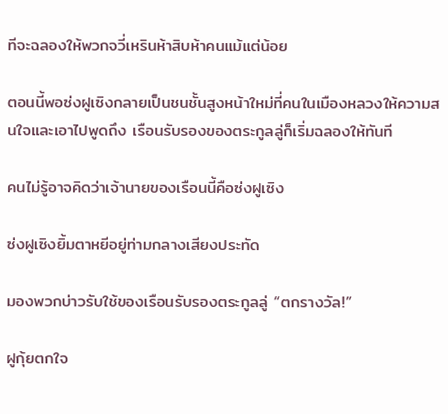ทีจะฉลองให้พวกจวี่เหรินห้าสิบห้าคนแม้แต่น้อย

ตอนนี้พอซ่งฝูเซิงกลายเป็นชนชั้นสูงหน้าใหม่ที่คนในเมืองหลวงให้ความสนใจและเอาไปพูดถึง เรือนรับรองของตระกูลลู่ก็เริ่มฉลองให้ทันที

คนไม่รู้อาจคิดว่าเจ้านายของเรือนนี้คือซ่งฝูเซิง

ซ่งฝูเซิงยิ้มตาหยีอยู่ท่ามกลางเสียงประทัด

มองพวกบ่าวรับใช้ของเรือนรับรองตระกูลลู่ “ตกรางวัล!”

ฝูกุ้ยตกใจ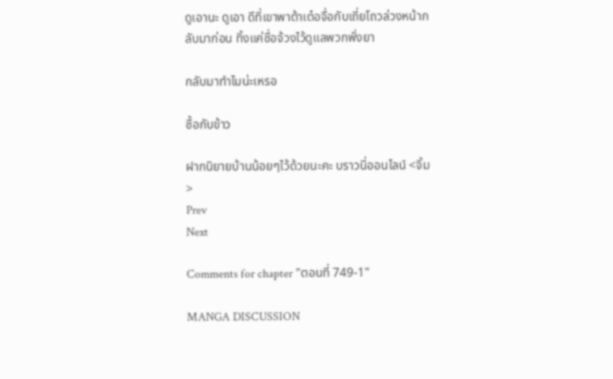ดูเอานะ ดูเอา ดีที่เขาพาต้าเต๋อจื่อกับเถี่ยโถวล่วงหน้ากลับมาก่อน ทิ้งแค่ซื่อจ้วงไว้ดูแลพวกพั่งยา

กลับมาทำไมน่ะเหรอ

ซื้อกับข้าว

ฝากนิยายบ้านน้อยๆไว้ด้วยนะคะ บราวนี่ออนไลน์ <จิ้ม>
Prev
Next

Comments for chapter "ตอนที่ 749-1"

MANGA DISCUSSION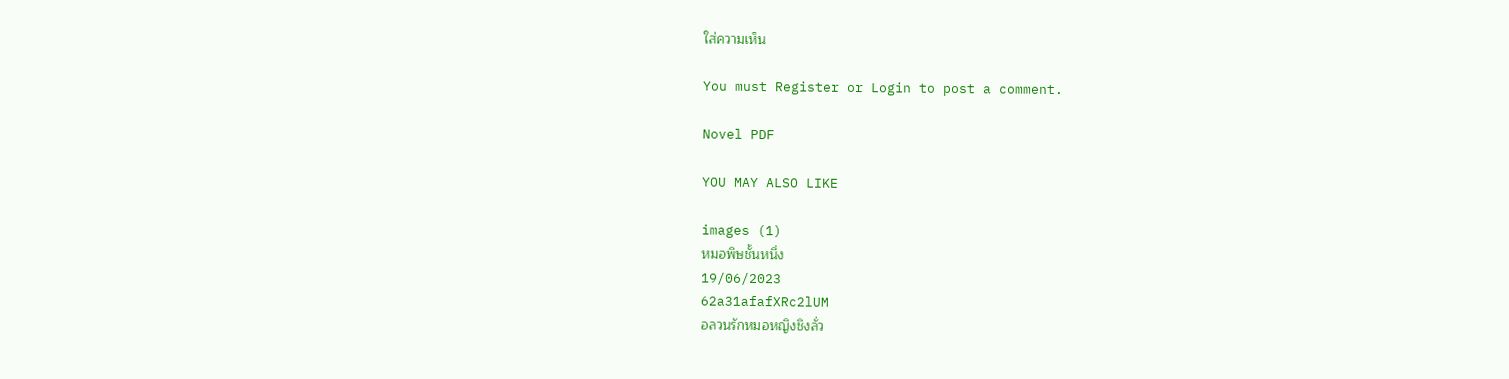ใส่ความเห็น

You must Register or Login to post a comment.

Novel PDF

YOU MAY ALSO LIKE

images (1)
หมอพิษชั้นหนึ่ง
19/06/2023
62a31afafXRc2lUM
อลวนรักหมอหญิงชิงลั่ว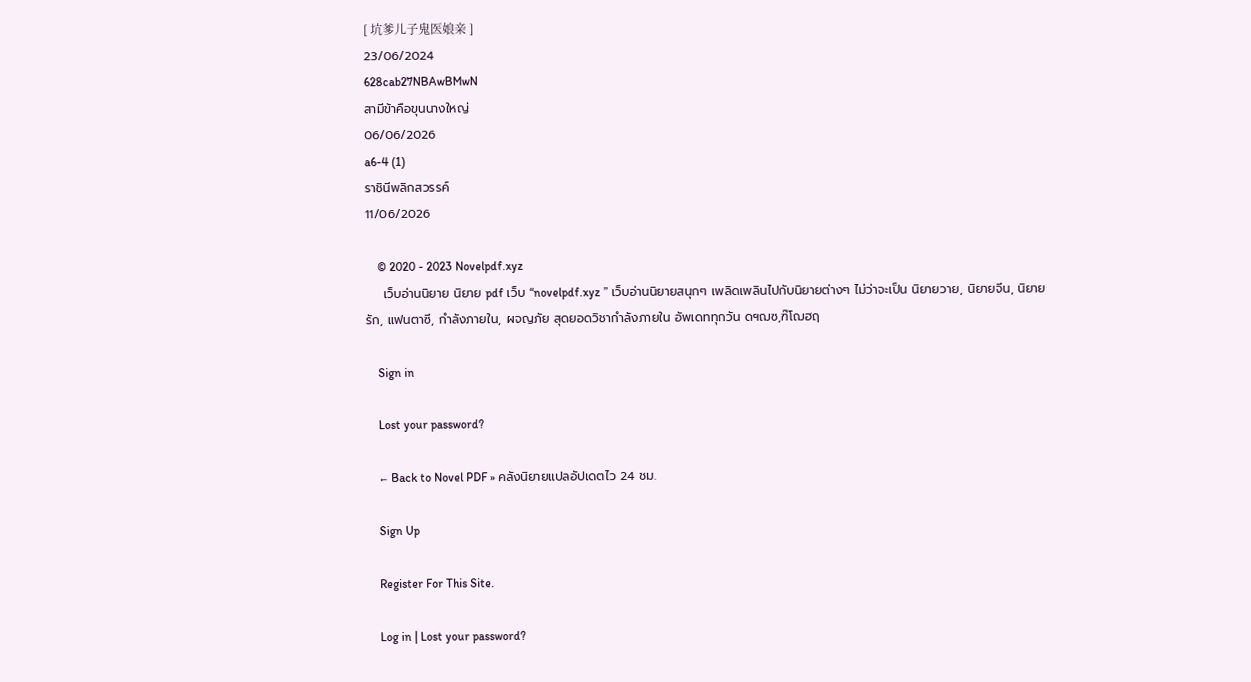[ 坑爹儿子鬼医娘亲 ]
23/06/2024
628cab27NBAwBMwN
สามีข้าคือขุนนางใหญ่
06/06/2026
a6-4 (1)
ราชินีพลิกสวรรค์
11/06/2026

    © 2020 - 2023 Novelpdf.xyz
    เว็บอ่านนิยาย นิยาย pdf เว็บ “novelpdf.xyz ” เว็บอ่านนิยายสนุกๆ เพลิดเพลินไปกับนิยายต่างๆ ไม่ว่าจะเป็น นิยายวาย, นิยายจีน, นิยายรัก, แฟนตาซี, กำลังภายใน, ผจญภัย สุดยอดวิชากำลังภายใน อัพเดททุกวัน ดฯฌซ,ฑ๊โฌฮฤ

    Sign in

    Lost your password?

    ← Back to Novel PDF » คลังนิยายแปลอัปเดตไว 24 ชม.

    Sign Up

    Register For This Site.

    Log in | Lost your password?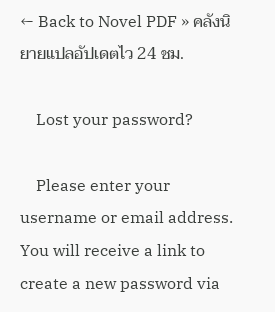← Back to Novel PDF » คลังนิยายแปลอัปเดตไว 24 ชม.

    Lost your password?

    Please enter your username or email address. You will receive a link to create a new password via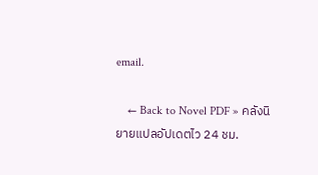email.

    ← Back to Novel PDF » คลังนิยายแปลอัปเดตไว 24 ชม.